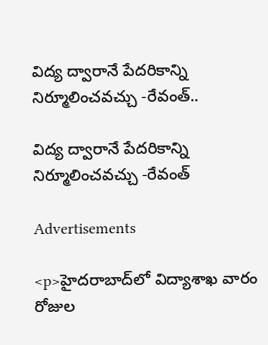విద్య ద్వారానే పేదరికాన్ని నిర్మూలించవచ్చు -రేవంత్..

విద్య ద్వారానే పేదరికాన్ని నిర్మూలించవచ్చు -రేవంత్

Advertisements

<p>హైదరాబాద్‌లో విద్యాశాఖ వారం రోజుల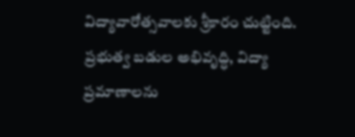విద్యావారోత్సవాలకు శ్రీకారం చుట్టింది. ప్రభుత్వ బడుల అభివృద్ధి, విద్యా ప్రమాణాలను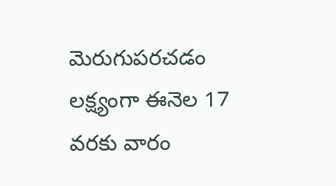మెరుగుపరచడం లక్ష్యంగా ఈనెల 17 వరకు వారం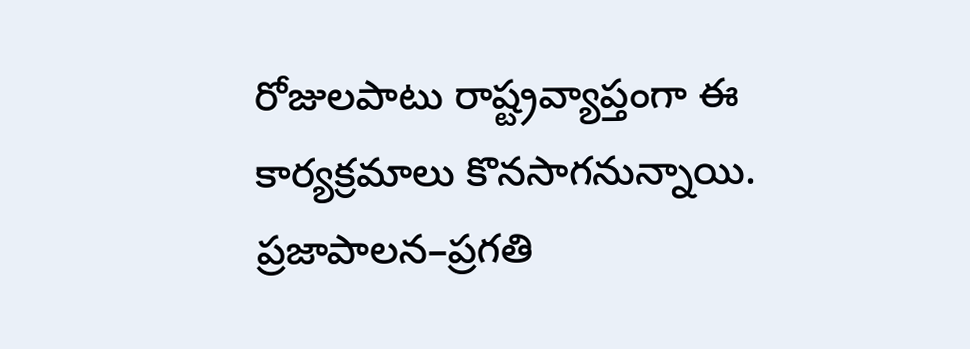రోజులపాటు రాష్ట్రవ్యాప్తంగా ఈ కార్యక్రమాలు కొనసాగనున్నాయి. ప్రజాపాలన–ప్రగతి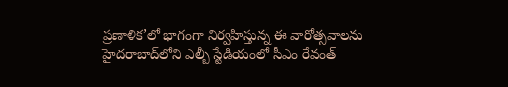ప్రణాళిక’లో భాగంగా నిర్వహిస్తున్న ఈ వారోత్సవాలను హైదరాబాద్‌లోని ఎల్బీ స్టేడియంలో సీఎం రేవంత్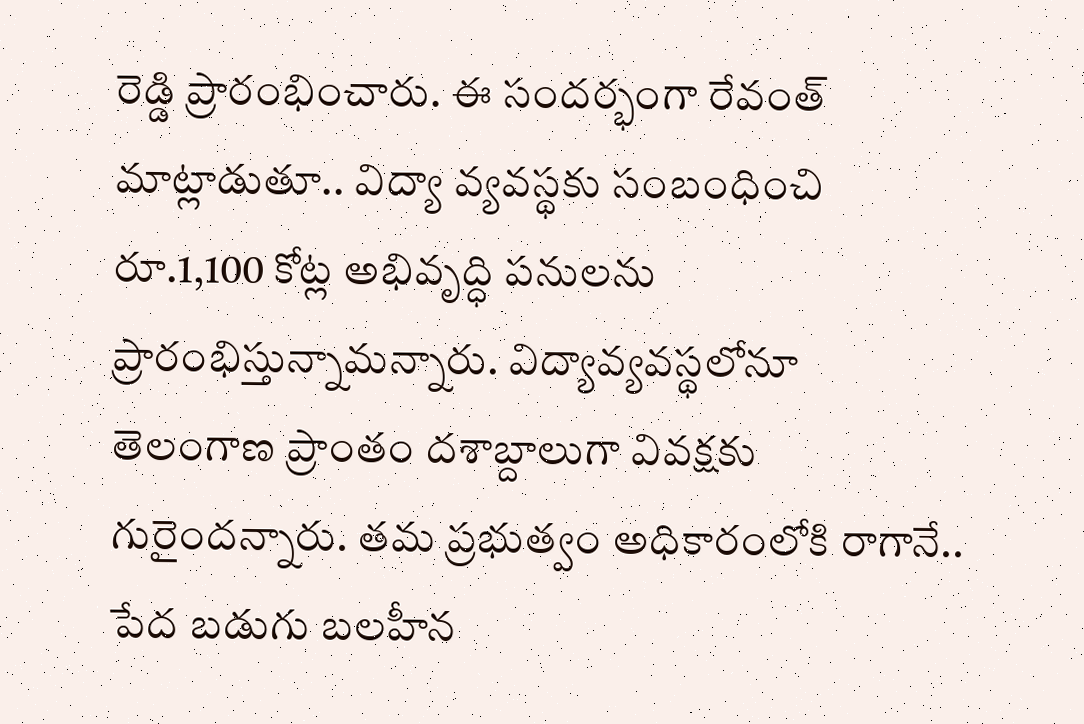రెడ్డి ప్రారంభించారు. ఈ సందర్భంగా రేవంత్ మాట్లాడుతూ.. విద్యా వ్యవస్థకు సంబంధించి రూ.1,100 కోట్ల అభివృద్ధి పనులను ప్రారంభిస్తున్నామన్నారు. విద్యావ్యవస్థలోనూ తెలంగాణ ప్రాంతం దశాబ్దాలుగా వివక్షకు గురైందన్నారు. తమ ప్రభుత్వం అధికారంలోకి రాగానే.. పేద బడుగు బలహీన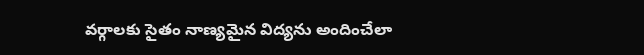వర్గాలకు సైతం నాణ్యమైన విద్యను అందించేలా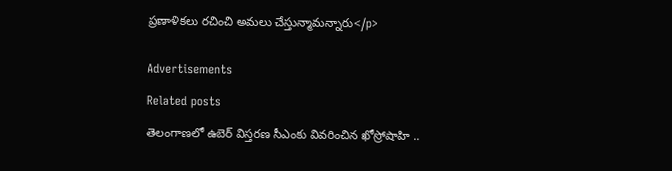ప్రణాళికలు రచించి అమలు చేస్తున్మామన్నారు</p>


Advertisements

Related posts

తెలంగాణలో ఉబెర్ విస్తరణ సీఎంకు వివరించిన ఖోస్రోషాహి ..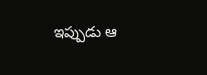ఇప్పుడు ఆ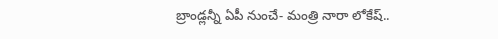బ్రాండ్లన్నీ ఏపీ నుంచే- మంత్రి నారా లోకేష్..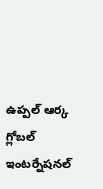ఉప్పల్‌ ఆర్క గ్లోబల్‌ ఇంటర్నేషనల్‌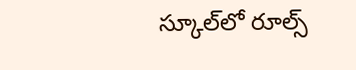స్కూల్‌లో రూల్స్‌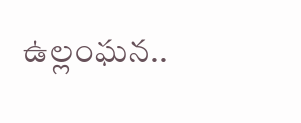ఉల్లంఘన..